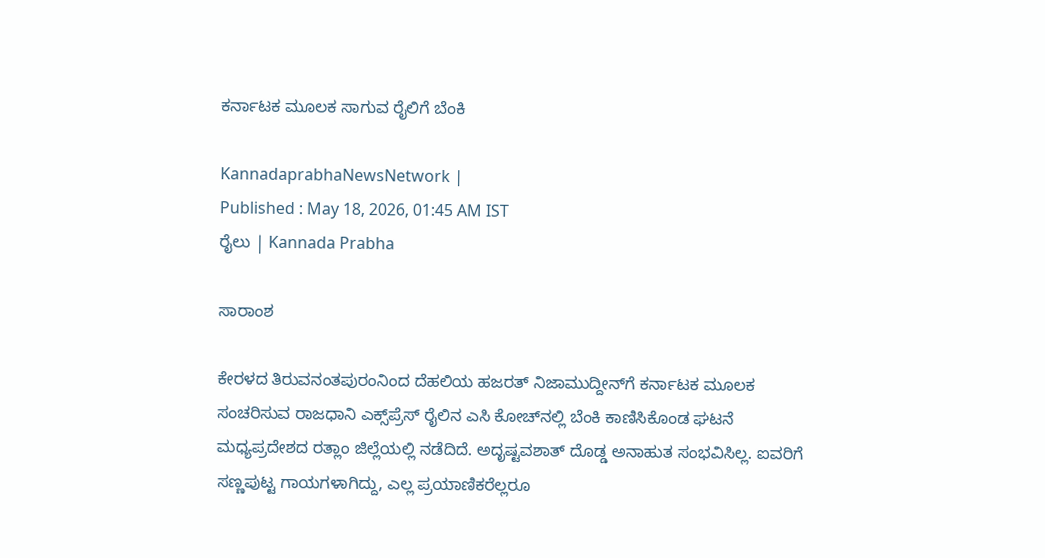ಕರ್ನಾಟಕ ಮೂಲಕ ಸಾಗುವ ರೈಲಿಗೆ ಬೆಂಕಿ

KannadaprabhaNewsNetwork |
Published : May 18, 2026, 01:45 AM IST
ರೈಲು | Kannada Prabha

ಸಾರಾಂಶ

ಕೇರಳದ ತಿರುವನಂತಪುರಂನಿಂದ ದೆಹಲಿಯ ಹಜರತ್‌ ನಿಜಾಮುದ್ದೀನ್‌ಗೆ ಕರ್ನಾಟಕ ಮೂಲಕ ಸಂಚರಿಸುವ ರಾಜಧಾನಿ ಎಕ್ಸ್‌ಪ್ರೆಸ್‌ ರೈಲಿನ ಎಸಿ ಕೋಚ್‌ನಲ್ಲಿ ಬೆಂಕಿ ಕಾಣಿಸಿಕೊಂಡ ಘಟನೆ ಮಧ್ಯಪ್ರದೇಶದ ರತ್ಲಾಂ ಜಿಲ್ಲೆಯಲ್ಲಿ ನಡೆದಿದೆ. ಅದೃಷ್ಟವಶಾತ್‌ ದೊಡ್ಡ ಅನಾಹುತ ಸಂಭವಿಸಿಲ್ಲ. ಐವರಿಗೆ ಸಣ್ಣಪುಟ್ಟ ಗಾಯಗಳಾಗಿದ್ದು, ಎಲ್ಲ ಪ್ರಯಾಣಿಕರೆಲ್ಲರೂ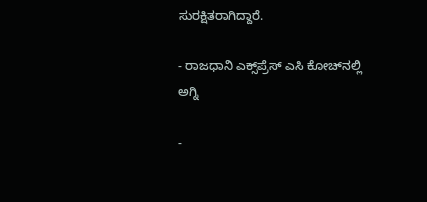ಸುರಕ್ಷಿತರಾಗಿದ್ದಾರೆ.

- ರಾಜಧಾನಿ ಎಕ್ಸ್‌ಪ್ರೆಸ್‌ ಎಸಿ ಕೋಚ್‌ನಲ್ಲಿ ಅಗ್ನಿ

-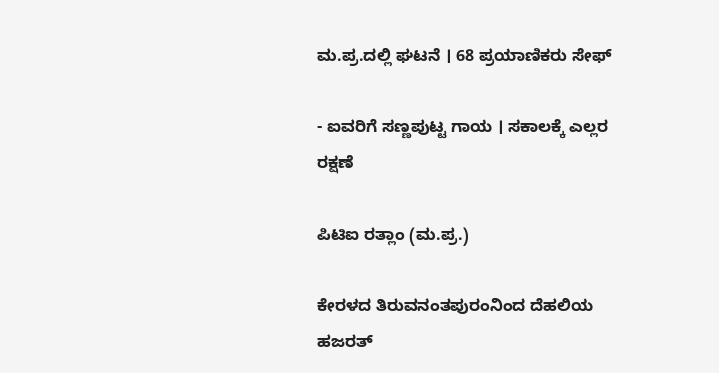ಮ.ಪ್ರ.ದಲ್ಲಿ ಘಟನೆ । 68 ಪ್ರಯಾಣಿಕರು ಸೇಫ್‌

- ಐವರಿಗೆ ಸಣ್ಣಪುಟ್ಟ ಗಾಯ । ಸಕಾಲಕ್ಕೆ ಎಲ್ಲರ ರಕ್ಷಣೆ

ಪಿಟಿಐ ರತ್ಲಾಂ (ಮ.ಪ್ರ.)

ಕೇರಳದ ತಿರುವನಂತಪುರಂನಿಂದ ದೆಹಲಿಯ ಹಜರತ್‌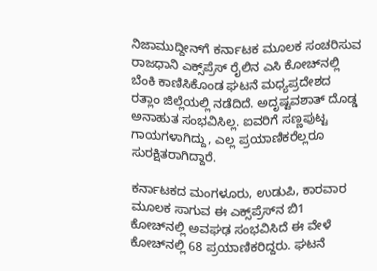ನಿಜಾಮುದ್ದೀನ್‌ಗೆ ಕರ್ನಾಟಕ ಮೂಲಕ ಸಂಚರಿಸುವ ರಾಜಧಾನಿ ಎಕ್ಸ್‌ಪ್ರೆಸ್‌ ರೈಲಿನ ಎಸಿ ಕೋಚ್‌ನಲ್ಲಿ ಬೆಂಕಿ ಕಾಣಿಸಿಕೊಂಡ ಘಟನೆ ಮಧ್ಯಪ್ರದೇಶದ ರತ್ಲಾಂ ಜಿಲ್ಲೆಯಲ್ಲಿ ನಡೆದಿದೆ. ಅದೃಷ್ಟವಶಾತ್‌ ದೊಡ್ಡ ಅನಾಹುತ ಸಂಭವಿಸಿಲ್ಲ. ಐವರಿಗೆ ಸಣ್ಣಪುಟ್ಟ ಗಾಯಗಳಾಗಿದ್ದು, ಎಲ್ಲ ಪ್ರಯಾಣಿಕರೆಲ್ಲರೂ ಸುರಕ್ಷಿತರಾಗಿದ್ದಾರೆ.

ಕರ್ನಾಟಕದ ಮಂಗಳೂರು, ಉಡುಪಿ, ಕಾರವಾರ ಮೂಲಕ ಸಾಗುವ ಈ ಎಕ್ಸ್‌ಪ್ರೆಸ್‌ನ ಬಿ1 ಕೋಚ್‌ನಲ್ಲಿ ಅವಘಢ ಸಂಭವಿಸಿದೆ ಈ ವೇಳೆ ಕೋಚ್‌ನಲ್ಲಿ 68 ಪ್ರಯಾಣಿಕರಿದ್ದರು. ಘಟನೆ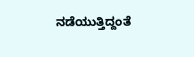ನಡೆಯುತ್ತಿದ್ದಂತೆ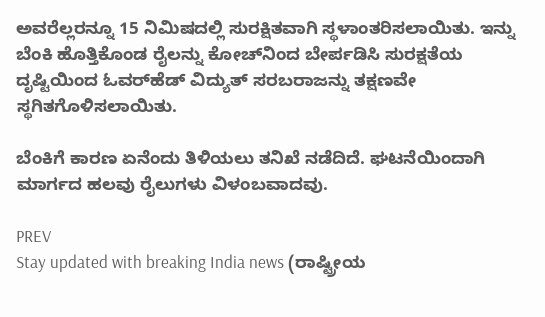ಅವರೆಲ್ಲರನ್ನೂ 15 ನಿಮಿಷದಲ್ಲಿ ಸುರಕ್ಷಿತವಾಗಿ ಸ್ಥಳಾಂತರಿಸಲಾಯಿತು. ಇನ್ನು ಬೆಂಕಿ ಹೊತ್ತಿಕೊಂಡ ರೈಲನ್ನು ಕೋಚ್‌ನಿಂದ ಬೇರ್ಪಡಿಸಿ ಸುರಕ್ಷತೆಯ ದೃಷ್ಟಿಯಿಂದ ಓವರ್‌ಹೆಡ್‌ ವಿದ್ಯುತ್‌ ಸರಬರಾಜನ್ನು ತಕ್ಷಣವೇ ಸ್ಥಗಿತಗೊಳಿಸಲಾಯಿತು.

ಬೆಂಕಿಗೆ ಕಾರಣ ಏನೆಂದು ತಿಳಿಯಲು ತನಿಖೆ ನಡೆದಿದೆ. ಘಟನೆಯಿಂದಾಗಿ ಮಾರ್ಗದ ಹಲವು ರೈಲುಗಳು ವಿಳಂಬವಾದವು.

PREV
Stay updated with breaking India news (ರಾಷ್ಟ್ರೀಯ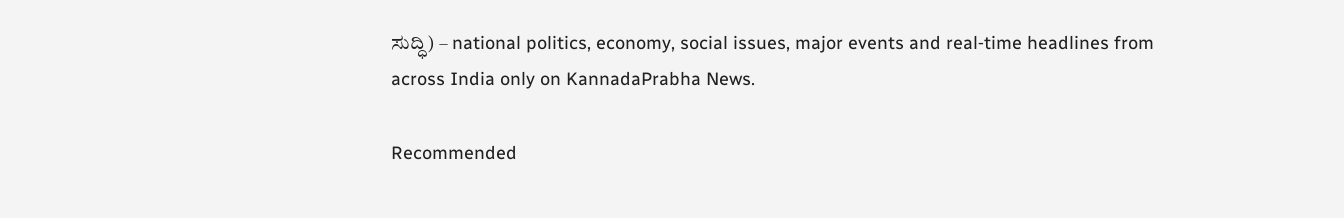ಸುದ್ಧಿ) – national politics, economy, social issues, major events and real‑time headlines from across India only on KannadaPrabha News.

Recommended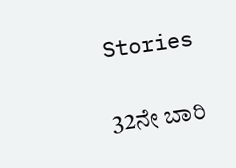Stories

32ನೇ ಬಾರಿ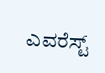ಎವರೆಸ್ಟ್‌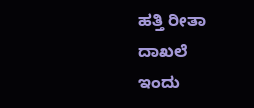ಹತ್ತಿ ರೀತಾ ದಾಖಲೆ
ಇಂದು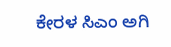ಕೇರಳ ಸಿಎಂ ಅಗಿ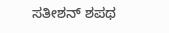ಸತೀಶನ್ ಶಪಥ